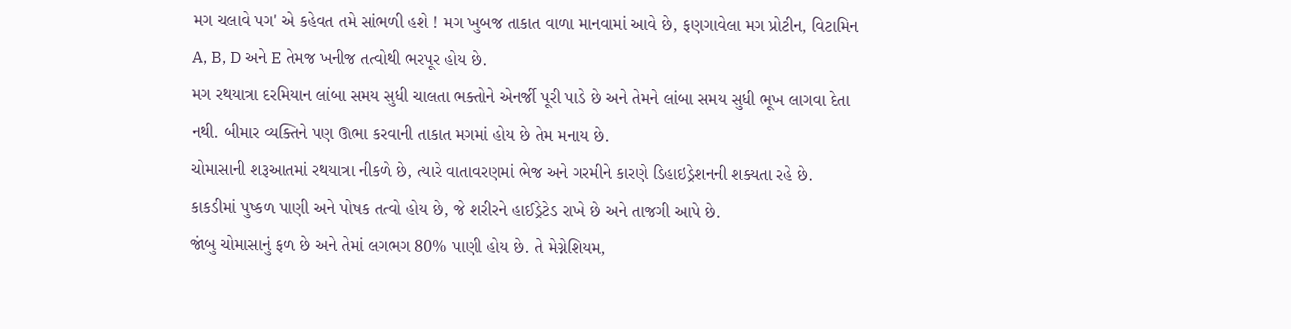મગ ચલાવે પગ' એ કહેવત તમે સાંભળી હશે ! મગ ખુબજ તાકાત વાળા માનવામાં આવે છે, ફણગાવેલા મગ પ્રોટીન, વિટામિન A, B, D અને E તેમજ ખનીજ તત્વોથી ભરપૂર હોય છે.
મગ રથયાત્રા દરમિયાન લાંબા સમય સુધી ચાલતા ભક્તોને એનર્જી પૂરી પાડે છે અને તેમને લાંબા સમય સુધી ભૂખ લાગવા દેતા નથી. બીમાર વ્યક્તિને પણ ઊભા કરવાની તાકાત મગમાં હોય છે તેમ મનાય છે.
ચોમાસાની શરૂઆતમાં રથયાત્રા નીકળે છે, ત્યારે વાતાવરણમાં ભેજ અને ગરમીને કારણે ડિહાઇડ્રેશનની શક્યતા રહે છે.
કાકડીમાં પુષ્કળ પાણી અને પોષક તત્વો હોય છે, જે શરીરને હાઈડ્રેટેડ રાખે છે અને તાજગી આપે છે.
જાંબુ ચોમાસાનું ફળ છે અને તેમાં લગભગ 80% પાણી હોય છે. તે મેગ્નેશિયમ,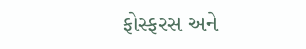ફોસ્ફરસ અને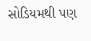સોડિયમથી પણ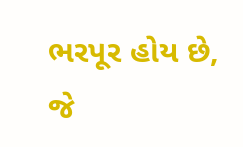ભરપૂર હોય છે, જે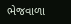ભેજવાળા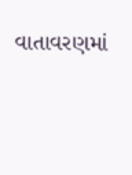વાતાવરણમાં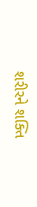શરીરને શક્તિ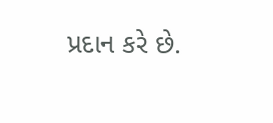પ્રદાન કરે છે.